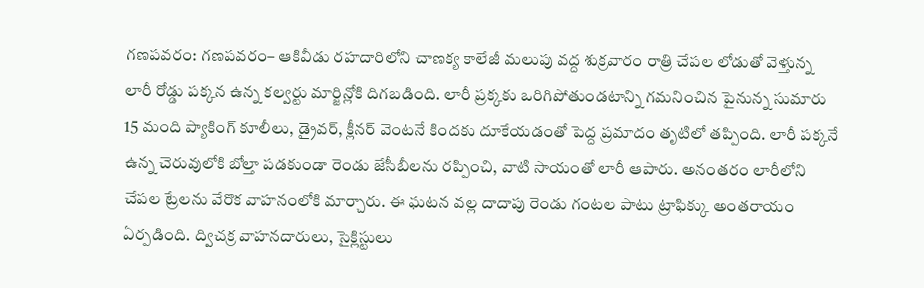గణపవరం: గణపవరం– ఆకివీడు రహదారిలోని చాణక్య కాలేజీ మలుపు వద్ద శుక్రవారం రాత్రి చేపల లోడుతో వెళ్తున్న లారీ రోడ్డు పక్కన ఉన్న కల్వర్టు మార్జిన్లోకి దిగబడింది. లారీ ప్రక్కకు ఒరిగిపోతుండటాన్ని గమనించిన పైనున్న సుమారు 15 మంది ప్యాకింగ్ కూలీలు, డ్రైవర్, క్లీనర్ వెంటనే కిందకు దూకేయడంతో పెద్ద ప్రమాదం తృటిలో తప్పింది. లారీ పక్కనే ఉన్న చెరువులోకి బోల్తా పడకుండా రెండు జేసీబీలను రప్పించి, వాటి సాయంతో లారీ ఆపారు. అనంతరం లారీలోని చేపల ట్రేలను వేరొక వాహనంలోకి మార్చారు. ఈ ఘటన వల్ల దాదాపు రెండు గంటల పాటు ట్రాఫిక్కు అంతరాయం ఏర్పడింది. ద్విచక్ర వాహనదారులు, సైక్లిస్టులు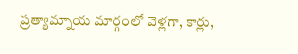ప్రత్యామ్నాయ మార్గంలో వెళ్లగా, కార్లు,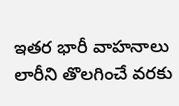ఇతర భారీ వాహనాలు లారీని తొలగించే వరకు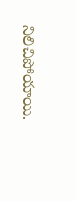నిలిచిపోయాయి.